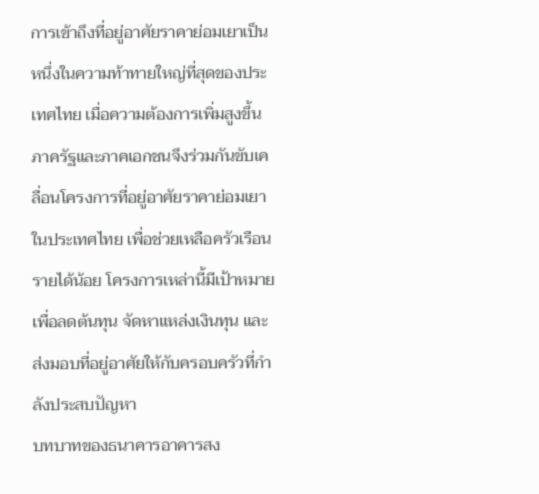การเข้าถึงที่อยู่อาศัยราคาย่อมเยาเป็นหนึ่งในความท้าทายใหญ่ที่สุดของประเทศไทย เมื่อความต้องการเพิ่มสูงขึ้น ภาครัฐและภาคเอกชนจึงร่วมกันขับเคลื่อนโครงการที่อยู่อาศัยราคาย่อมเยาในประเทศไทย เพื่อช่วยเหลือครัวเรือนรายได้น้อย โครงการเหล่านี้มีเป้าหมายเพื่อลดต้นทุน จัดหาแหล่งเงินทุน และส่งมอบที่อยู่อาศัยให้กับครอบครัวที่กำลังประสบปัญหา
บทบาทของธนาคารอาคารสง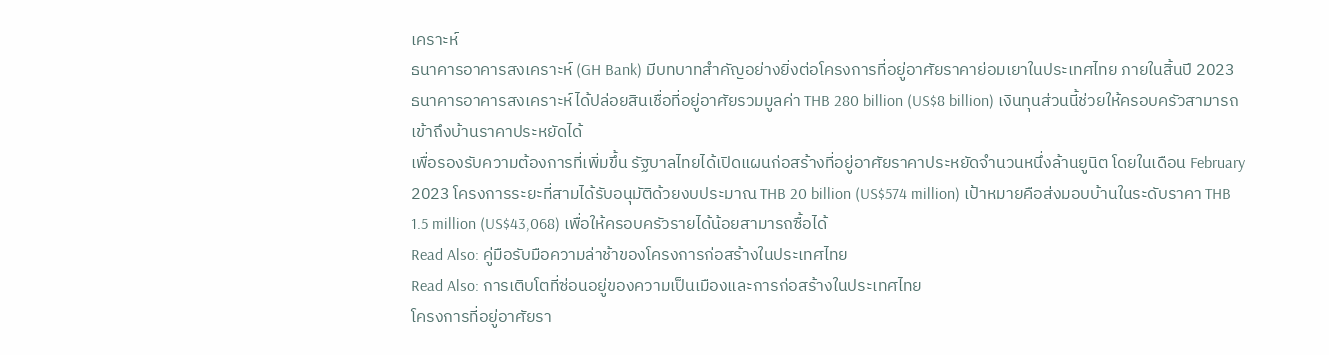เคราะห์
ธนาคารอาคารสงเคราะห์ (GH Bank) มีบทบาทสำคัญอย่างยิ่งต่อโครงการที่อยู่อาศัยราคาย่อมเยาในประเทศไทย ภายในสิ้นปี 2023 ธนาคารอาคารสงเคราะห์ได้ปล่อยสินเชื่อที่อยู่อาศัยรวมมูลค่า THB 280 billion (US$8 billion) เงินทุนส่วนนี้ช่วยให้ครอบครัวสามารถเข้าถึงบ้านราคาประหยัดได้
เพื่อรองรับความต้องการที่เพิ่มขึ้น รัฐบาลไทยได้เปิดแผนก่อสร้างที่อยู่อาศัยราคาประหยัดจำนวนหนึ่งล้านยูนิต โดยในเดือน February 2023 โครงการระยะที่สามได้รับอนุมัติด้วยงบประมาณ THB 20 billion (US$574 million) เป้าหมายคือส่งมอบบ้านในระดับราคา THB 1.5 million (US$43,068) เพื่อให้ครอบครัวรายได้น้อยสามารถซื้อได้
Read Also: คู่มือรับมือความล่าช้าของโครงการก่อสร้างในประเทศไทย
Read Also: การเติบโตที่ซ่อนอยู่ของความเป็นเมืองและการก่อสร้างในประเทศไทย
โครงการที่อยู่อาศัยรา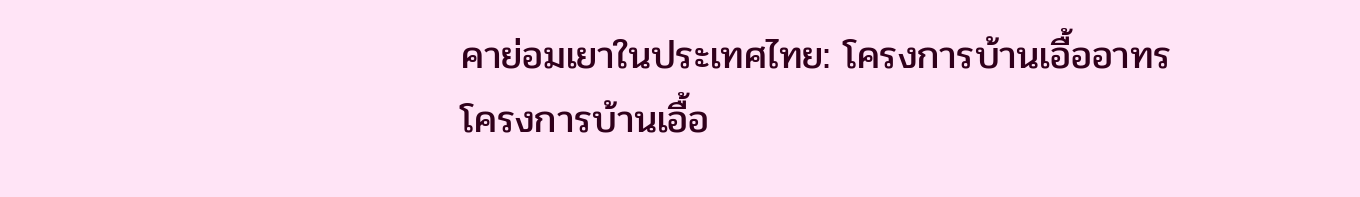คาย่อมเยาในประเทศไทย: โครงการบ้านเอื้ออาทร
โครงการบ้านเอื้อ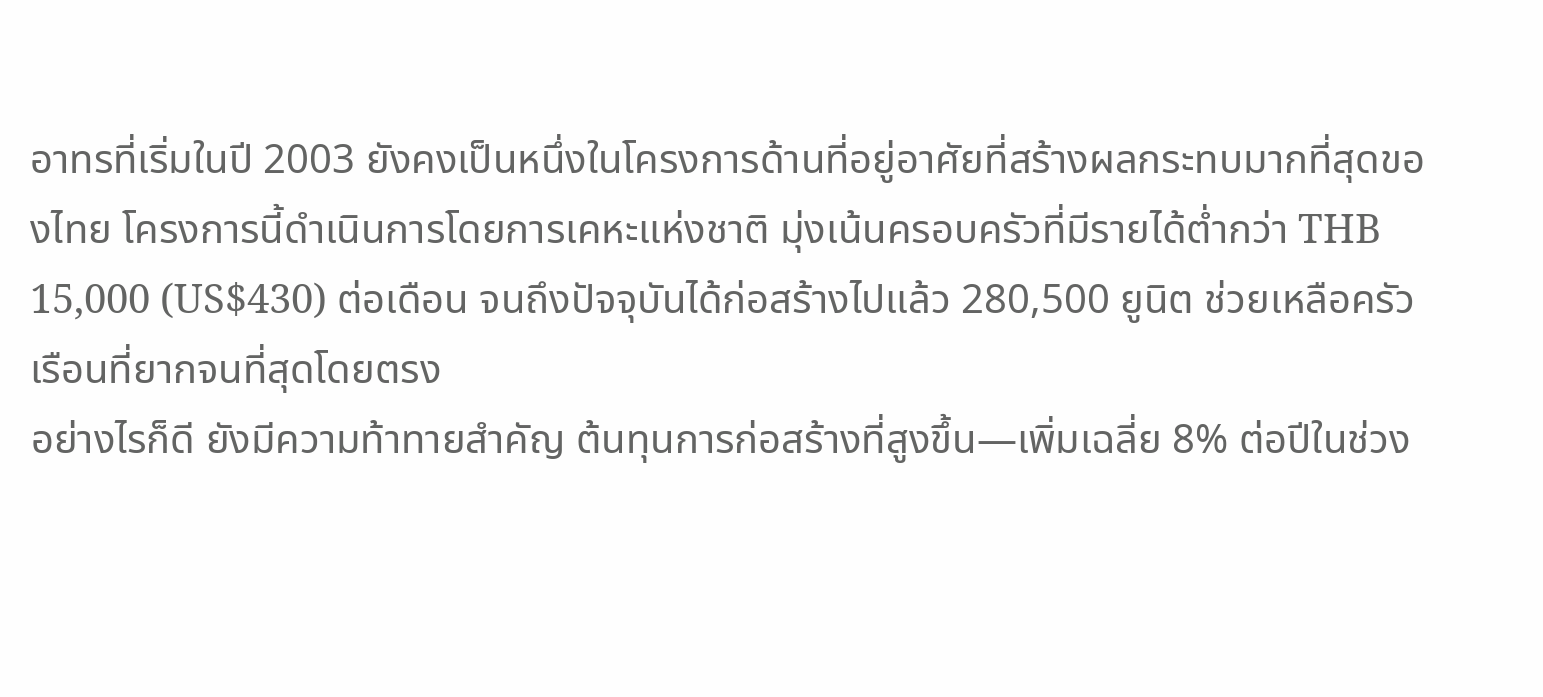อาทรที่เริ่มในปี 2003 ยังคงเป็นหนึ่งในโครงการด้านที่อยู่อาศัยที่สร้างผลกระทบมากที่สุดของไทย โครงการนี้ดำเนินการโดยการเคหะแห่งชาติ มุ่งเน้นครอบครัวที่มีรายได้ต่ำกว่า THB 15,000 (US$430) ต่อเดือน จนถึงปัจจุบันได้ก่อสร้างไปแล้ว 280,500 ยูนิต ช่วยเหลือครัวเรือนที่ยากจนที่สุดโดยตรง
อย่างไรก็ดี ยังมีความท้าทายสำคัญ ต้นทุนการก่อสร้างที่สูงขึ้น—เพิ่มเฉลี่ย 8% ต่อปีในช่วง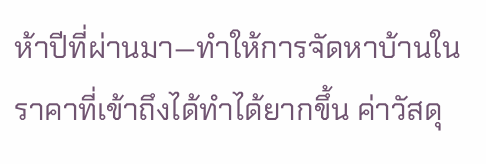ห้าปีที่ผ่านมา—ทำให้การจัดหาบ้านในราคาที่เข้าถึงได้ทำได้ยากขึ้น ค่าวัสดุ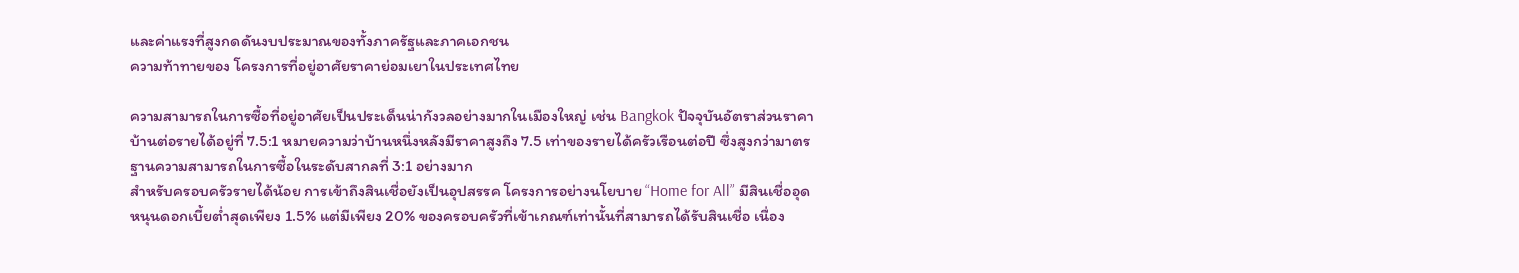และค่าแรงที่สูงกดดันงบประมาณของทั้งภาครัฐและภาคเอกชน
ความท้าทายของ โครงการที่อยู่อาศัยราคาย่อมเยาในประเทศไทย

ความสามารถในการซื้อที่อยู่อาศัยเป็นประเด็นน่ากังวลอย่างมากในเมืองใหญ่ เช่น Bangkok ปัจจุบันอัตราส่วนราคาบ้านต่อรายได้อยู่ที่ 7.5:1 หมายความว่าบ้านหนึ่งหลังมีราคาสูงถึง 7.5 เท่าของรายได้ครัวเรือนต่อปี ซึ่งสูงกว่ามาตรฐานความสามารถในการซื้อในระดับสากลที่ 3:1 อย่างมาก
สำหรับครอบครัวรายได้น้อย การเข้าถึงสินเชื่อยังเป็นอุปสรรค โครงการอย่างนโยบาย “Home for All” มีสินเชื่ออุดหนุนดอกเบี้ยต่ำสุดเพียง 1.5% แต่มีเพียง 20% ของครอบครัวที่เข้าเกณฑ์เท่านั้นที่สามารถได้รับสินเชื่อ เนื่อง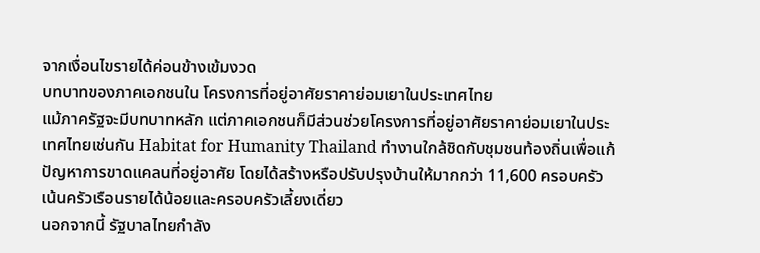จากเงื่อนไขรายได้ค่อนข้างเข้มงวด
บทบาทของภาคเอกชนใน โครงการที่อยู่อาศัยราคาย่อมเยาในประเทศไทย
แม้ภาครัฐจะมีบทบาทหลัก แต่ภาคเอกชนก็มีส่วนช่วยโครงการที่อยู่อาศัยราคาย่อมเยาในประเทศไทยเช่นกัน Habitat for Humanity Thailand ทำงานใกล้ชิดกับชุมชนท้องถิ่นเพื่อแก้ปัญหาการขาดแคลนที่อยู่อาศัย โดยได้สร้างหรือปรับปรุงบ้านให้มากกว่า 11,600 ครอบครัว เน้นครัวเรือนรายได้น้อยและครอบครัวเลี้ยงเดี่ยว
นอกจากนี้ รัฐบาลไทยกำลัง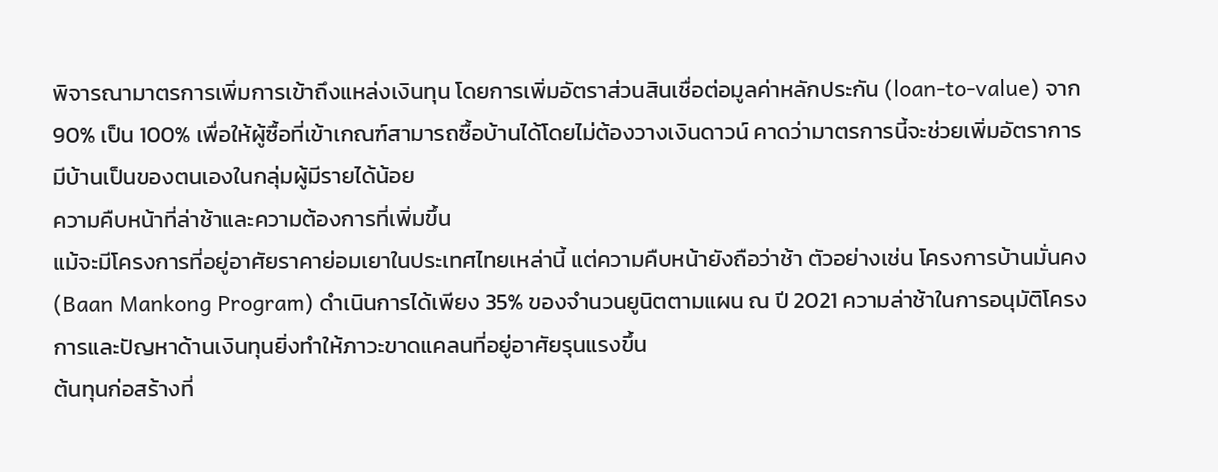พิจารณามาตรการเพิ่มการเข้าถึงแหล่งเงินทุน โดยการเพิ่มอัตราส่วนสินเชื่อต่อมูลค่าหลักประกัน (loan-to-value) จาก 90% เป็น 100% เพื่อให้ผู้ซื้อที่เข้าเกณฑ์สามารถซื้อบ้านได้โดยไม่ต้องวางเงินดาวน์ คาดว่ามาตรการนี้จะช่วยเพิ่มอัตราการมีบ้านเป็นของตนเองในกลุ่มผู้มีรายได้น้อย
ความคืบหน้าที่ล่าช้าและความต้องการที่เพิ่มขึ้น
แม้จะมีโครงการที่อยู่อาศัยราคาย่อมเยาในประเทศไทยเหล่านี้ แต่ความคืบหน้ายังถือว่าช้า ตัวอย่างเช่น โครงการบ้านมั่นคง (Baan Mankong Program) ดำเนินการได้เพียง 35% ของจำนวนยูนิตตามแผน ณ ปี 2021 ความล่าช้าในการอนุมัติโครงการและปัญหาด้านเงินทุนยิ่งทำให้ภาวะขาดแคลนที่อยู่อาศัยรุนแรงขึ้น
ต้นทุนก่อสร้างที่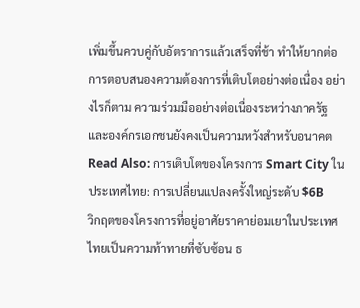เพิ่มขึ้นควบคู่กับอัตราการแล้วเสร็จที่ช้า ทำให้ยากต่อการตอบสนองความต้องการที่เติบโตอย่างต่อเนื่อง อย่างไรก็ตาม ความร่วมมืออย่างต่อเนื่องระหว่างภาครัฐและองค์กรเอกชนยังคงเป็นความหวังสำหรับอนาคต
Read Also: การเติบโตของโครงการ Smart City ในประเทศไทย: การเปลี่ยนแปลงครั้งใหญ่ระดับ $6B
วิกฤตของโครงการที่อยู่อาศัยราคาย่อมเยาในประเทศไทยเป็นความท้าทายที่ซับซ้อน ธ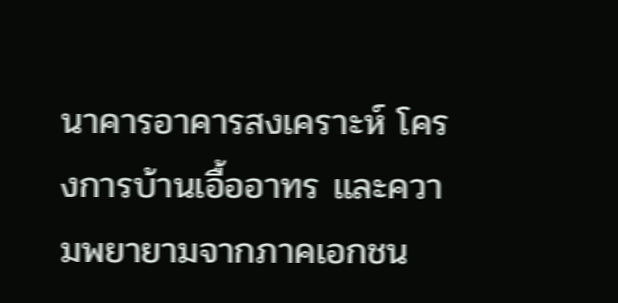นาคารอาคารสงเคราะห์ โครงการบ้านเอื้ออาทร และความพยายามจากภาคเอกชน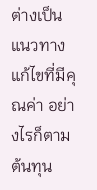ต่างเป็นแนวทางแก้ไขที่มีคุณค่า อย่างไรก็ตาม ต้นทุน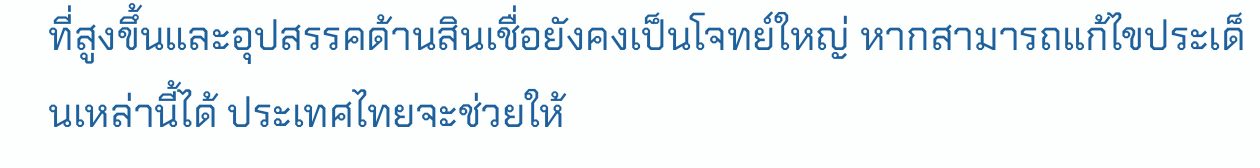ที่สูงขึ้นและอุปสรรคด้านสินเชื่อยังคงเป็นโจทย์ใหญ่ หากสามารถแก้ไขประเด็นเหล่านี้ได้ ประเทศไทยจะช่วยให้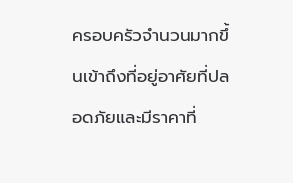ครอบครัวจำนวนมากขึ้นเข้าถึงที่อยู่อาศัยที่ปลอดภัยและมีราคาที่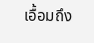เอื้อมถึง